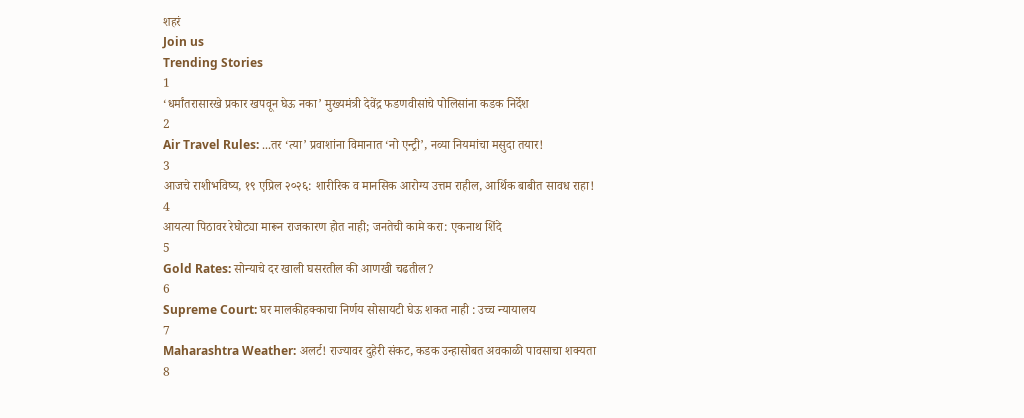शहरं
Join us
Trending Stories
1
‘धर्मांतरासारखे प्रकार खपवून घेऊ नका’ मुख्यमंत्री देवेंद्र फडणवीसांचे पोलिसांना कडक निर्देश
2
Air Travel Rules: ...तर ‘त्या’ प्रवाशांना विमानात ‘नो एन्ट्री’, नव्या नियमांचा मसुदा तयार!
3
आजचे राशीभविष्य, १९ एप्रिल २०२६: शारीरिक व मानसिक आरोग्य उत्तम राहील, आर्थिक बाबीत सावध राहा!
4
आयत्या पिठावर रेघोट्या मारून राजकारण होत नाही; जनतेची कामे करा: एकनाथ शिंदे
5
Gold Rates: सोन्याचे दर खाली घसरतील की आणखी चढतील?
6
Supreme Court: घर मालकीहक्काचा निर्णय सोसायटी घेऊ शकत नाही : उच्च न्यायालय
7
Maharashtra Weather: अलर्ट! राज्यावर दुहेरी संकट, कडक उन्हासोबत अवकाळी पावसाचा शक्यता
8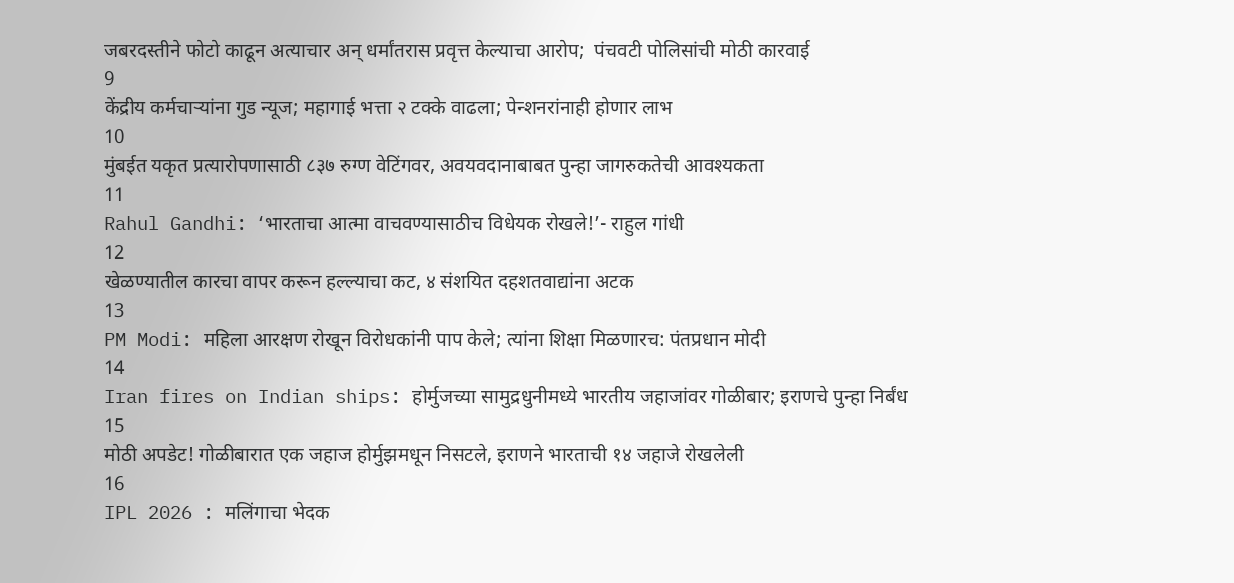जबरदस्तीने फोटो काढून अत्याचार अन् धर्मांतरास प्रवृत्त केल्याचा आरोप;  पंचवटी पोलिसांची मोठी कारवाई
9
केंद्रीय कर्मचाऱ्यांना गुड न्यूज; महागाई भत्ता २ टक्के वाढला; पेन्शनरांनाही होणार लाभ
10
मुंबईत यकृत प्रत्यारोपणासाठी ८३७ रुग्ण वेटिंगवर, अवयवदानाबाबत पुन्हा जागरुकतेची आवश्यकता
11
Rahul Gandhi: ‘भारताचा आत्मा वाचवण्यासाठीच विधेयक रोखले!’- राहुल गांधी
12
खेळण्यातील कारचा वापर करून हल्ल्याचा कट, ४ संशयित दहशतवाद्यांना अटक
13
PM Modi: महिला आरक्षण रोखून विरोधकांनी पाप केले; त्यांना शिक्षा मिळणारच: पंतप्रधान मोदी
14
Iran fires on Indian ships: होर्मुजच्या सामुद्रधुनीमध्ये भारतीय जहाजांवर गोळीबार; इराणचे पुन्हा निर्बंध
15
मोठी अपडेट! गोळीबारात एक जहाज होर्मुझमधून निसटले, इराणने भारताची १४ जहाजे रोखलेली
16
IPL 2026 : मलिंगाचा भेदक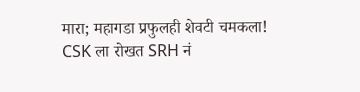मारा; महागडा प्रफुलही शेवटी चमकला! CSK ला रोखत SRH नं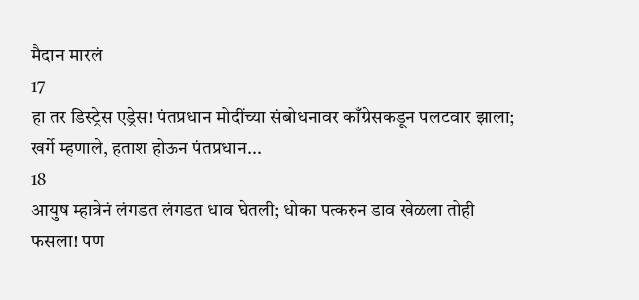मैदान मारलं
17
हा तर डिस्ट्रेस एड्रेस! पंतप्रधान मोदींच्या संबोधनावर काँग्रेसकडून पलटवार झाला; खर्गे म्हणाले, हताश होऊन पंतप्रधान...
18
आयुष म्हात्रेनं लंगडत लंगडत धाव घेतली; धोका पत्करुन डाव खेळला तोही फसला! पण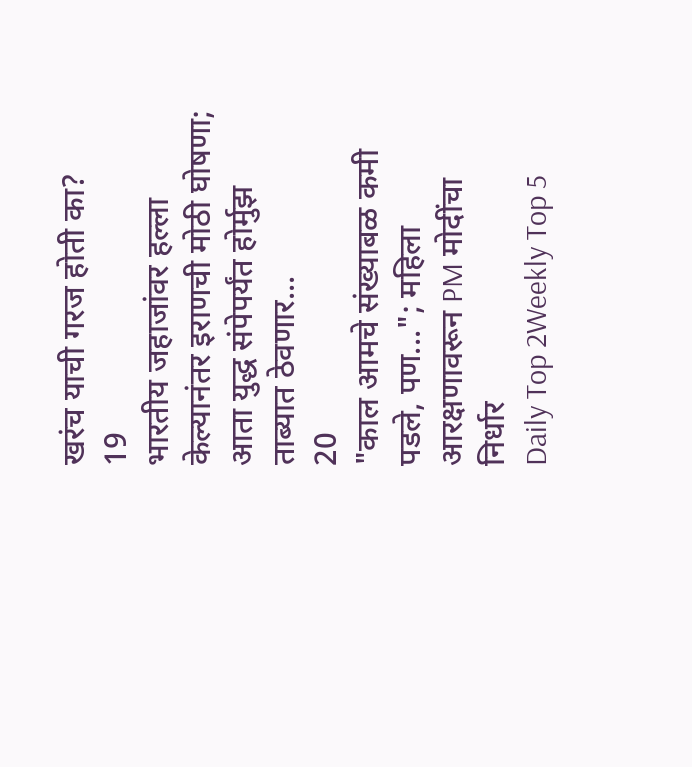खरंच याची गरज होती का?
19
भारतीय जहाजांवर हल्ला केल्यानंतर इराणची मोठी घोषणा; आता युद्ध संपेपर्यंत होर्मुझ ताब्यात ठेवणार...
20
"काल आमचे संख्याबळ कमी पडले, पण..."; महिला आरक्षणावरून PM मोदींचा निर्धार
Daily Top 2Weekly Top 5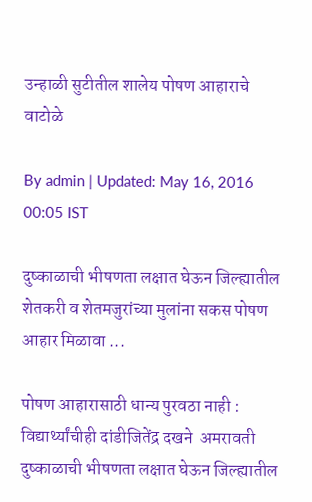उन्हाळी सुटीतील शालेय पोषण आहाराचे वाटोळे

By admin | Updated: May 16, 2016 00:05 IST

दुष्काळाची भीषणता लक्षात घेऊन जिल्ह्यातील शेतकरी व शेतमजुरांच्या मुलांना सकस पोषण आहार मिळावा ...

पोषण आहारासाठी धान्य पुरवठा नाही : विद्यार्थ्यांचीही दांडीजितेंद्र दखने  अमरावती दुष्काळाची भीषणता लक्षात घेऊन जिल्ह्यातील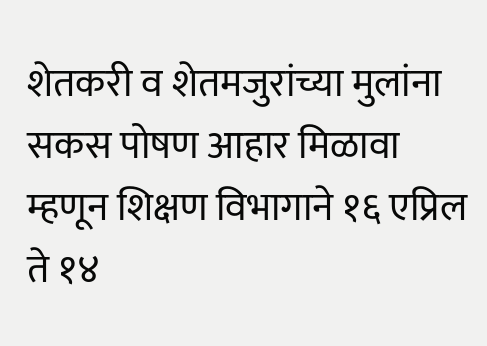शेतकरी व शेतमजुरांच्या मुलांना सकस पोषण आहार मिळावा म्हणून शिक्षण विभागाने १६ एप्रिल ते १४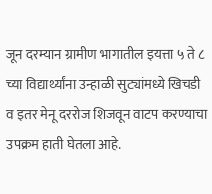जून दरम्यान ग्रामीण भागातील इयत्ता ५ ते ८ च्या विद्यार्थ्यांना उन्हाळी सुट्यांमध्ये खिचडी व इतर मेनू दररोज शिजवून वाटप करण्याचा उपक्रम हाती घेतला आहे.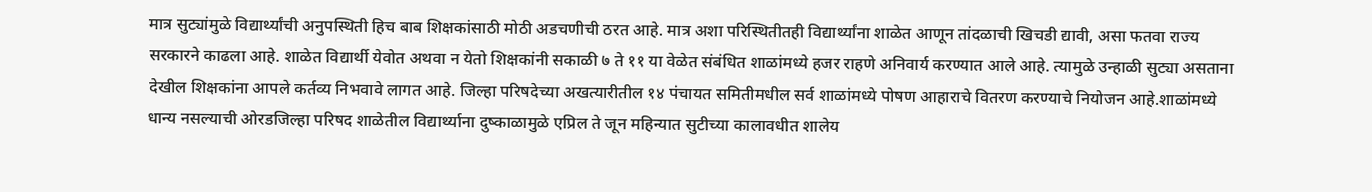मात्र सुट्यांमुळे विद्यार्थ्यांची अनुपस्थिती हिच बाब शिक्षकांसाठी मोठी अडचणीची ठरत आहे. मात्र अशा परिस्थितीतही विद्यार्थ्यांना शाळेत आणून तांदळाची खिचडी द्यावी, असा फतवा राज्य सरकारने काढला आहे. शाळेत विद्यार्थी येवोत अथवा न येतो शिक्षकांनी सकाळी ७ ते ११ या वेळेत संबंधित शाळांमध्ये हजर राहणे अनिवार्य करण्यात आले आहे. त्यामुळे उन्हाळी सुट्या असताना देखील शिक्षकांना आपले कर्तव्य निभवावे लागत आहे. जिल्हा परिषदेच्या अखत्यारीतील १४ पंचायत समितीमधील सर्व शाळांमध्ये पोषण आहाराचे वितरण करण्याचे नियोजन आहे.शाळांमध्ये धान्य नसल्याची ओरडजिल्हा परिषद शाळेतील विद्यार्थ्याना दुष्काळामुळे एप्रिल ते जून महिन्यात सुटीच्या कालावधीत शालेय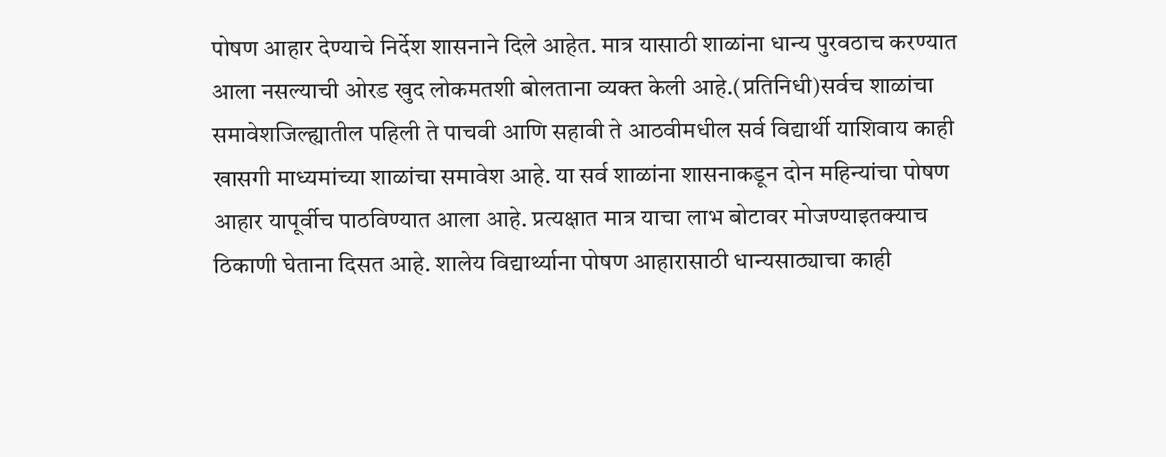पोषण आहार देण्याचे निर्देश शासनाने दिले आहेत. मात्र यासाठी शाळांना धान्य पुरवठाच करण्यात आला नसल्याची ओरड खुद लोकमतशी बोलताना व्यक्त केली आहे.(प्रतिनिधी)सर्वच शाळांचा समावेशजिल्ह्यातील पहिली ते पाचवी आणि सहावी ते आठवीमधील सर्व विद्यार्थी याशिवाय काही खासगी माध्यमांच्या शाळांचा समावेश आहे. या सर्व शाळांना शासनाकडून दोन महिन्यांचा पोषण आहार यापूर्वीच पाठविण्यात आला आहे. प्रत्यक्षात मात्र याचा लाभ बोटावर मोजण्याइतक्याच ठिकाणी घेताना दिसत आहे. शालेय विद्यार्थ्याना पोषण आहारासाठी धान्यसाठ्याचा काही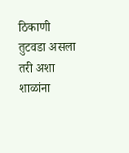ठिकाणी तुटवडा असला तरी अशा शाळांना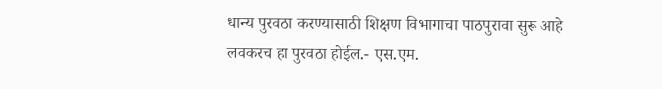धान्य पुरवठा करण्यासाठी शिक्षण विभागाचा पाठपुरावा सुरू आहे लवकरच हा पुरवठा होईल.- एस.एम.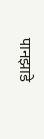पानझाडे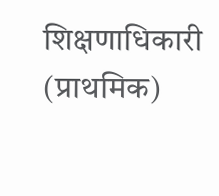शिक्षणाधिकारी (प्राथमिक)